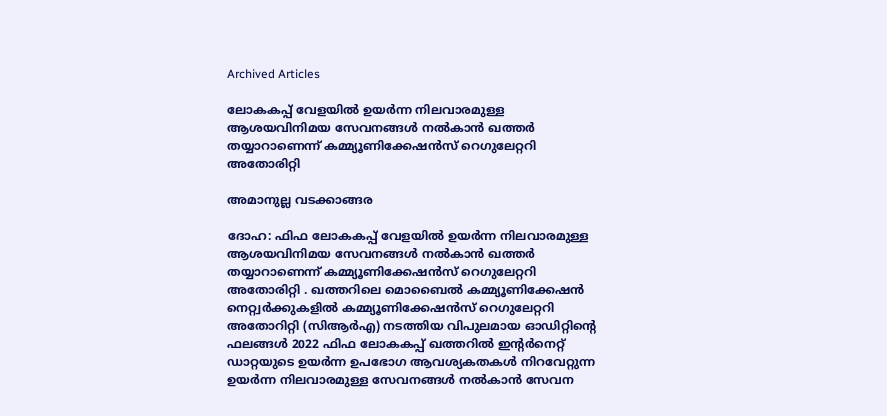Archived Articles

ലോകകപ്പ് വേളയില്‍ ഉയര്‍ന്ന നിലവാരമുള്ള ആശയവിനിമയ സേവനങ്ങള്‍ നല്‍കാന്‍ ഖത്തര്‍ തയ്യാറാണെന്ന് കമ്മ്യൂണിക്കേഷന്‍സ് റെഗുലേറ്ററി അതോരിറ്റി

അമാനുല്ല വടക്കാങ്ങര

ദോഹ: ഫിഫ ലോകകപ്പ് വേളയില്‍ ഉയര്‍ന്ന നിലവാരമുള്ള ആശയവിനിമയ സേവനങ്ങള്‍ നല്‍കാന്‍ ഖത്തര്‍ തയ്യാറാണെന്ന് കമ്മ്യൂണിക്കേഷന്‍സ് റെഗുലേറ്ററി അതോരിറ്റി . ഖത്തറിലെ മൊബൈല്‍ കമ്മ്യൂണിക്കേഷന്‍ നെറ്റ്വര്‍ക്കുകളില്‍ കമ്മ്യൂണിക്കേഷന്‍സ് റെഗുലേറ്ററി അതോറിറ്റി (സിആര്‍എ) നടത്തിയ വിപുലമായ ഓഡിറ്റിന്റെ ഫലങ്ങള്‍ 2022 ഫിഫ ലോകകപ്പ് ഖത്തറില്‍ ഇന്റര്‍നെറ്റ് ഡാറ്റയുടെ ഉയര്‍ന്ന ഉപഭോഗ ആവശ്യകതകള്‍ നിറവേറ്റുന്ന ഉയര്‍ന്ന നിലവാരമുള്ള സേവനങ്ങള്‍ നല്‍കാന്‍ സേവന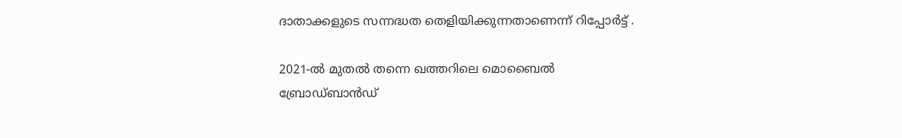ദാതാക്കളുടെ സന്നദ്ധത തെളിയിക്കുന്നതാണെന്ന് റിപ്പോര്‍ട്ട് .

2021-ല്‍ മുതല്‍ തന്നെ ഖത്തറിലെ മൊബൈല്‍ ബ്രോഡ്ബാന്‍ഡ്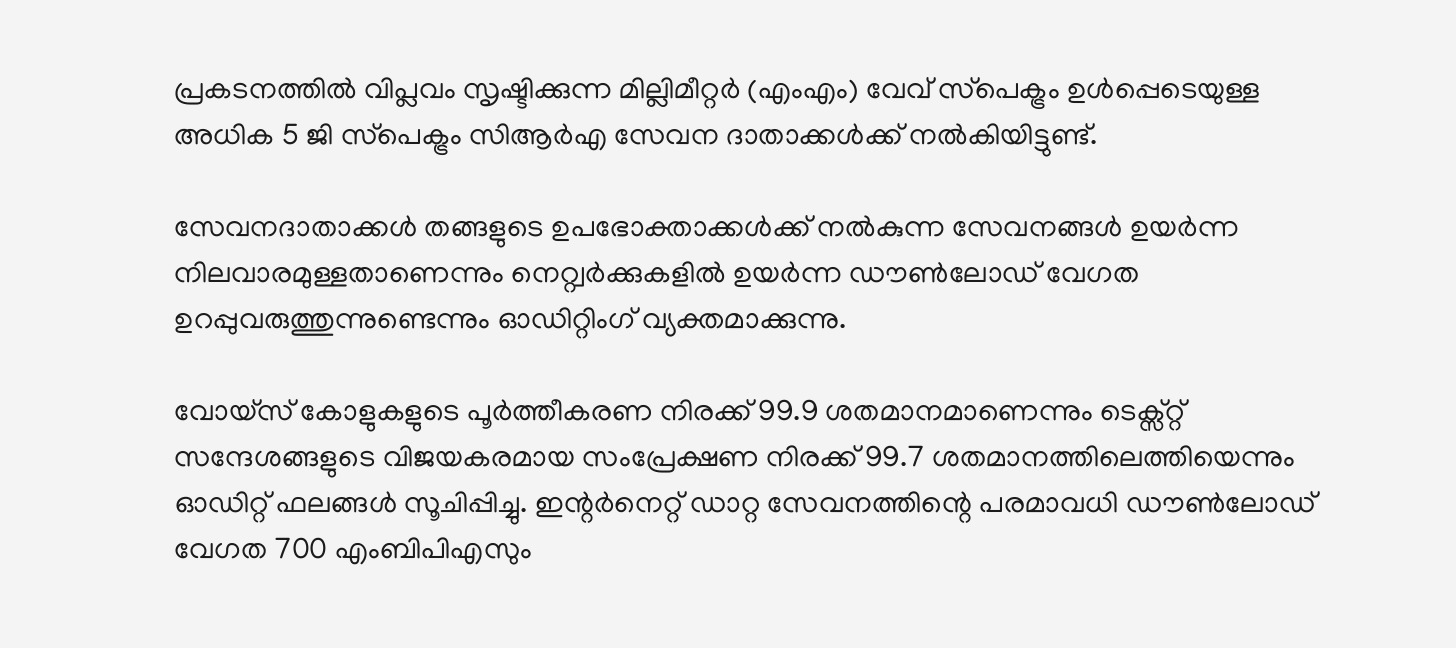പ്രകടനത്തില്‍ വിപ്ലവം സൃഷ്ടിക്കുന്ന മില്ലിമീറ്റര്‍ (എംഎം) വേവ് സ്‌പെക്ട്രം ഉള്‍പ്പെടെയുള്ള അധിക 5 ജി സ്‌പെക്ട്രം സിആര്‍എ സേവന ദാതാക്കള്‍ക്ക് നല്‍കിയിട്ടുണ്ട്.

സേവനദാതാക്കള്‍ തങ്ങളുടെ ഉപഭോക്താക്കള്‍ക്ക് നല്‍കുന്ന സേവനങ്ങള്‍ ഉയര്‍ന്ന നിലവാരമുള്ളതാണെന്നും നെറ്റ്വര്‍ക്കുകളില്‍ ഉയര്‍ന്ന ഡൗണ്‍ലോഡ് വേഗത ഉറപ്പുവരുത്തുന്നുണ്ടെന്നും ഓഡിറ്റിംഗ് വ്യക്തമാക്കുന്നു.

വോയ്‌സ് കോളുകളുടെ പൂര്‍ത്തീകരണ നിരക്ക് 99.9 ശതമാനമാണെന്നും ടെക്സ്റ്റ് സന്ദേശങ്ങളുടെ വിജയകരമായ സംപ്രേക്ഷണ നിരക്ക് 99.7 ശതമാനത്തിലെത്തിയെന്നും ഓഡിറ്റ് ഫലങ്ങള്‍ സൂചിപ്പിച്ചു. ഇന്റര്‍നെറ്റ് ഡാറ്റ സേവനത്തിന്റെ പരമാവധി ഡൗണ്‍ലോഡ് വേഗത 700 എംബിപിഎസും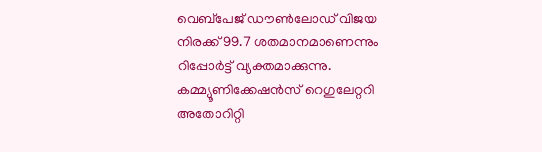വെബ്‌പേജ് ഡൗണ്‍ലോഡ് വിജയ നിരക്ക് 99.7 ശതമാനമാണെന്നും റിപ്പോര്‍ട്ട് വ്യക്തമാക്കുന്നു.
കമ്മ്യൂണിക്കേഷന്‍സ് റെഗുലേറ്ററി അതോറിറ്റി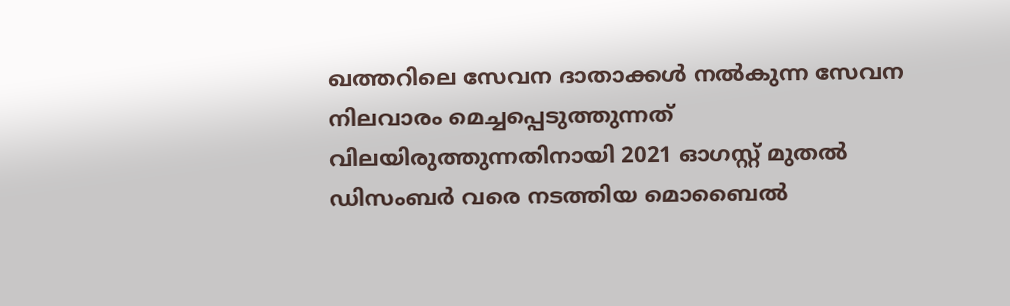ഖത്തറിലെ സേവന ദാതാക്കള്‍ നല്‍കുന്ന സേവന നിലവാരം മെച്ചപ്പെടുത്തുന്നത് വിലയിരുത്തുന്നതിനായി 2021 ഓഗസ്റ്റ് മുതല്‍ ഡിസംബര്‍ വരെ നടത്തിയ മൊബൈല്‍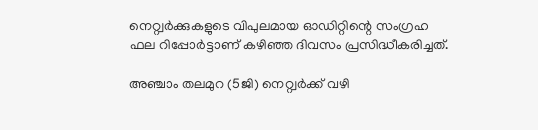നെറ്റ്വര്‍ക്കുകളുടെ വിപുലമായ ഓഡിറ്റിന്റെ സംഗ്രഹ ഫല റിപ്പോര്‍ട്ടാണ് കഴിഞ്ഞ ദിവസം പ്രസിദ്ധീകരിച്ചത്.

അഞ്ചാം തലമുറ (5ജി) നെറ്റ്വര്‍ക്ക് വഴി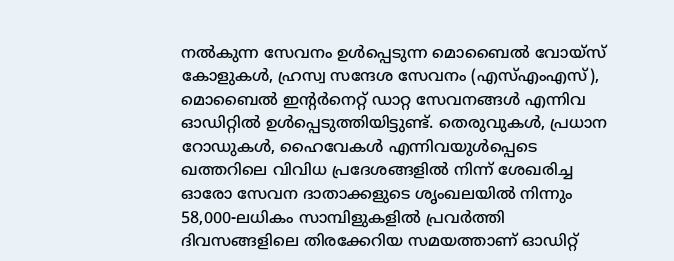നല്‍കുന്ന സേവനം ഉള്‍പ്പെടുന്ന മൊബൈല്‍ വോയ്‌സ് കോളുകള്‍, ഹ്രസ്വ സന്ദേശ സേവനം (എസ്എംഎസ്), മൊബൈല്‍ ഇന്റര്‍നെറ്റ് ഡാറ്റ സേവനങ്ങള്‍ എന്നിവ ഓഡിറ്റില്‍ ഉള്‍പ്പെടുത്തിയിട്ടുണ്ട്. തെരുവുകള്‍, പ്രധാന റോഡുകള്‍, ഹൈവേകള്‍ എന്നിവയുള്‍പ്പെടെ ഖത്തറിലെ വിവിധ പ്രദേശങ്ങളില്‍ നിന്ന് ശേഖരിച്ച ഓരോ സേവന ദാതാക്കളുടെ ശൃംഖലയില്‍ നിന്നും 58,000-ലധികം സാമ്പിളുകളില്‍ പ്രവര്‍ത്തി ദിവസങ്ങളിലെ തിരക്കേറിയ സമയത്താണ് ഓഡിറ്റ്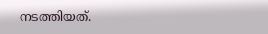നടത്തിയത്.